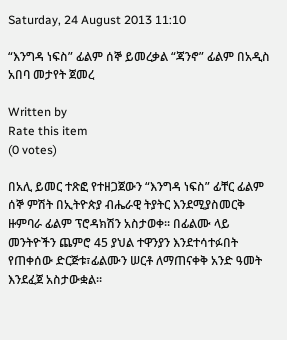Saturday, 24 August 2013 11:10

“እንግዳ ነፍስ” ፊልም ሰኞ ይመረቃል “ጃንኖ” ፊልም በአዲስ አበባ መታየት ጀመረ

Written by
Rate this item
(0 votes)

በአሊ ይመር ተጽፎ የተዘጋጀውን “እንግዳ ነፍስ” ፊቸር ፊልም ሰኞ ምሽት በኢትዮጵያ ብሔራዊ ትያትር እንደሚያስመርቅ ዙምባራ ፊልም ፕሮዳክሽን አስታወቀ፡፡ በፊልሙ ላይ መንትዮችን ጨምሮ 45 ያህል ተዋንያን እንደተሳተፉበት የጠቀሰው ድርጅቱ፣ፊልሙን ሠርቶ ለማጠናቀቅ አንድ ዓመት እንደፈጀ አስታውቋል፡፡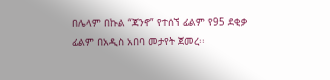በሌላም በኩል “ጃንኖ” የተሰኘ ፊልም የ95 ደቂቃ ፊልም በአዲስ አበባ መታየት ጀመረ፡፡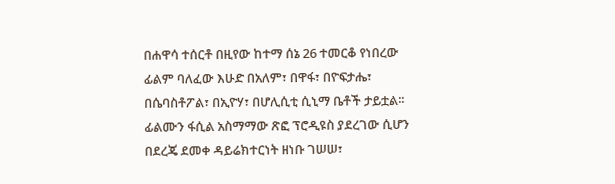በሐዋሳ ተሰርቶ በዚየው ከተማ ሰኔ 26 ተመርቆ የነበረው ፊልም ባለፈው እሁድ በአለም፣ በዋፋ፣ በዮፍታሔ፣ በሴባስቶፖል፣ በኢዮሃ፣ በሆሊሲቲ ሲኒማ ቤቶች ታይቷል፡፡
ፊልሙን ፋሲል አስማማው ጽፎ ፕሮዲዩስ ያደረገው ሲሆን በደረጄ ደመቀ ዳይሬክተርነት ዘነቡ ገሠሠ፣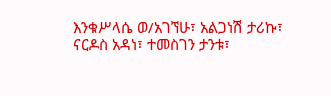እንቁሥላሴ ወ/አገኘሁ፣ አልጋነሽ ታሪኩ፣ ናርዶስ አዳነ፣ ተመስገን ታንቱ፣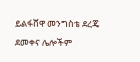ይልፋሸዋ መንግስቴ ደረጄ ደመቀና ሌሎችም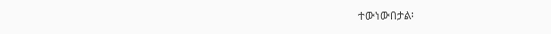ተውነውበታል፡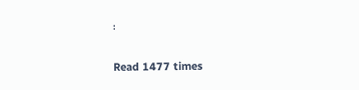፡

Read 1477 times